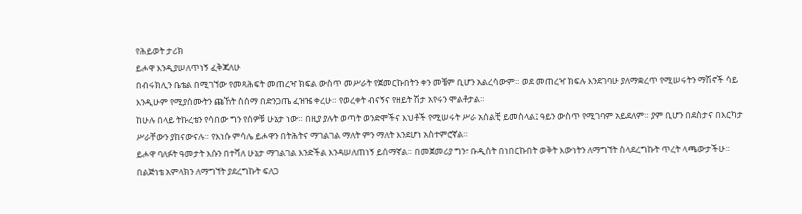የሕይወት ታሪክ
ይሖዋ እንዲያሠለጥነኝ ፈቅጃለሁ
በብሩክሊን ቤቴል በሚገኘው የመጻሕፍት መጠረዣ ክፍል ውስጥ መሥራት የጀመርኩበትን ቀን መቼም ቢሆን አልረሳውም። ወደ መጠረዣ ክፍሉ እንደገባሁ ያለማቋረጥ የሚሠሩትን ማሽኖች ሳይ እንዲሁም የሚያሰሙትን ጩኸት ስሰማ በድንጋጤ ፈዝዤ ቀረሁ። የወረቀት ብናኝና የዘይት ሽታ አየሩን ሞልቶታል።
ከሁሉ በላይ ትኩረቴን የሳበው ግን የሰዎቹ ሁኔታ ነው። በዚያ ያሉት ወጣት ወንድሞችና እህቶች የሚሠሩት ሥራ አሰልቺ ይመስላል፤ ዓይን ውስጥ የሚገባም አይደለም። ያም ቢሆን በደስታና በእርካታ ሥራቸውን ያከናውናሉ። የእነሱ ምሳሌ ይሖዋን በትሕትና ማገልገል ማለት ምን ማለት እንደሆነ አስተምሮኛል።
ይሖዋ ባለፉት ዓመታት እሱን በተሻለ ሁኔታ ማገልገል እንድችል እንዳሠለጠነኝ ይሰማኛል። በመጀመሪያ ግን፣ ቡዲስት በነበርኩበት ወቅት እውነትን ለማግኘት ስላደረግኩት ጥረት ላጫውታችሁ።
በልጅነቴ አምላክን ለማግኘት ያደረግኩት ፍለጋ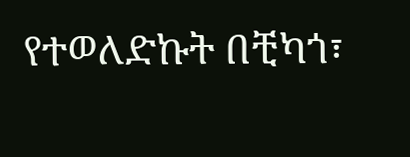የተወለድኩት በቺካጎ፣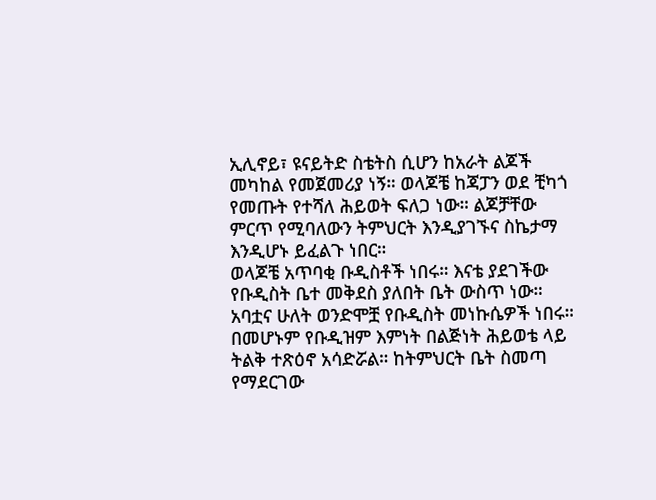ኢሊኖይ፣ ዩናይትድ ስቴትስ ሲሆን ከአራት ልጆች መካከል የመጀመሪያ ነኝ። ወላጆቼ ከጃፓን ወደ ቺካጎ የመጡት የተሻለ ሕይወት ፍለጋ ነው። ልጆቻቸው ምርጥ የሚባለውን ትምህርት እንዲያገኙና ስኬታማ እንዲሆኑ ይፈልጉ ነበር።
ወላጆቼ አጥባቂ ቡዲስቶች ነበሩ። እናቴ ያደገችው የቡዲስት ቤተ መቅደስ ያለበት ቤት ውስጥ ነው። አባቷና ሁለት ወንድሞቿ የቡዲስት መነኩሴዎች ነበሩ። በመሆኑም የቡዲዝም እምነት በልጅነት ሕይወቴ ላይ ትልቅ ተጽዕኖ አሳድሯል። ከትምህርት ቤት ስመጣ የማደርገው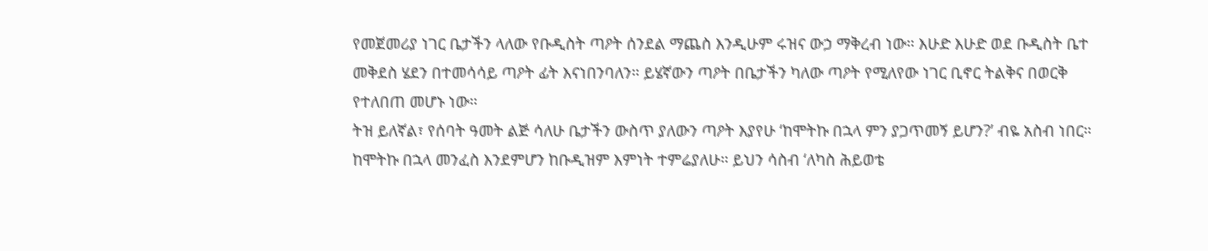የመጀመሪያ ነገር ቤታችን ላለው የቡዲስት ጣዖት ሰንደል ማጨስ እንዲሁም ሩዝና ውኃ ማቅረብ ነው። እሁድ እሁድ ወደ ቡዲስት ቤተ መቅደስ ሄደን በተመሳሳይ ጣዖት ፊት እናነበንባለን። ይሄኛውን ጣዖት በቤታችን ካለው ጣዖት የሚለየው ነገር ቢኖር ትልቅና በወርቅ የተለበጠ መሆኑ ነው።
ትዝ ይለኛል፣ የሰባት ዓመት ልጅ ሳለሁ ቤታችን ውስጥ ያለውን ጣዖት እያየሁ ‘ከሞትኩ በኋላ ምን ያጋጥመኝ ይሆን?’ ብዬ አስብ ነበር። ከሞትኩ በኋላ መንፈስ እንደምሆን ከቡዲዝም እምነት ተምሬያለሁ። ይህን ሳስብ ‘ለካስ ሕይወቴ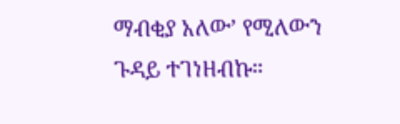ማብቂያ አለው’ የሚለውን ጉዳይ ተገነዘብኩ።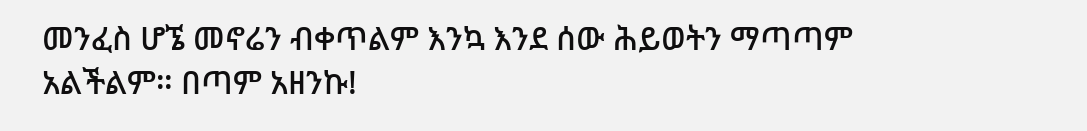መንፈስ ሆኜ መኖሬን ብቀጥልም እንኳ እንደ ሰው ሕይወትን ማጣጣም አልችልም። በጣም አዘንኩ!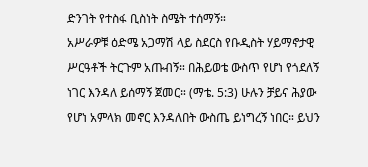ድንገት የተስፋ ቢስነት ስሜት ተሰማኝ።
አሥራዎቹ ዕድሜ አጋማሽ ላይ ስደርስ የቡዲስት ሃይማኖታዊ ሥርዓቶች ትርጉም አጡብኝ። በሕይወቴ ውስጥ የሆነ የጎደለኝ ነገር እንዳለ ይሰማኝ ጀመር። (ማቴ. 5:3) ሁሉን ቻይና ሕያው የሆነ አምላክ መኖር እንዳለበት ውስጤ ይነግረኝ ነበር። ይህን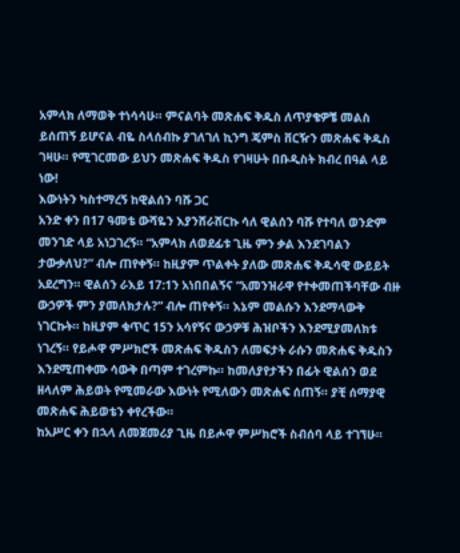አምላክ ለማወቅ ተነሳሳሁ። ምናልባት መጽሐፍ ቅዱስ ለጥያቄዎቼ መልስ ይሰጠኝ ይሆናል ብዬ ስላሰብኩ ያገለገለ ኪንግ ጄምስ ቨርዥን መጽሐፍ ቅዱስ ገዛሁ። የሚገርመው ይህን መጽሐፍ ቅዱስ የገዛሁት በቡዲስት ክብረ በዓል ላይ ነው!
እውነትን ካስተማረኝ ከዊልሰን ባሹ ጋር
አንድ ቀን በ17 ዓመቴ ውሻዬን እያንሸራሸርኩ ሳለ ዊልሰን ባሹ የተባለ ወንድም መንገድ ላይ አነጋገረኝ። “አምላክ ለወደፊቱ ጊዜ ምን ቃል እንደገባልን ታውቃለህ?” ብሎ ጠየቀኝ። ከዚያም ጥልቀት ያለው መጽሐፍ ቅዱሳዊ ውይይት አደረግን። ዊልሰን ራእይ 17:1ን አነበበልኝና “አመንዝራዋ የተቀመጠችባቸው ብዙ ውኃዎች ምን ያመለክታሉ?” ብሎ ጠየቀኝ። እኔም መልሱን እንደማላውቅ ነገርኩት። ከዚያም ቁጥር 15ን አሳየኝና ውኃዎቹ ሕዝቦችን እንደሚያመለክቱ ነገረኝ። የይሖዋ ምሥክሮች መጽሐፍ ቅዱስን ለመፍታት ራሱን መጽሐፍ ቅዱስን እንደሚጠቀሙ ሳውቅ በጣም ተገረምኩ። ከመለያየታችን በፊት ዊልሰን ወደ ዘላለም ሕይወት የሚመራው እውነት የሚለውን መጽሐፍ ሰጠኝ። ያቺ ሰማያዊ መጽሐፍ ሕይወቴን ቀየረችው።
ከአሥር ቀን በኋላ ለመጀመሪያ ጊዜ በይሖዋ ምሥክሮች ስብሰባ ላይ ተገኘሁ።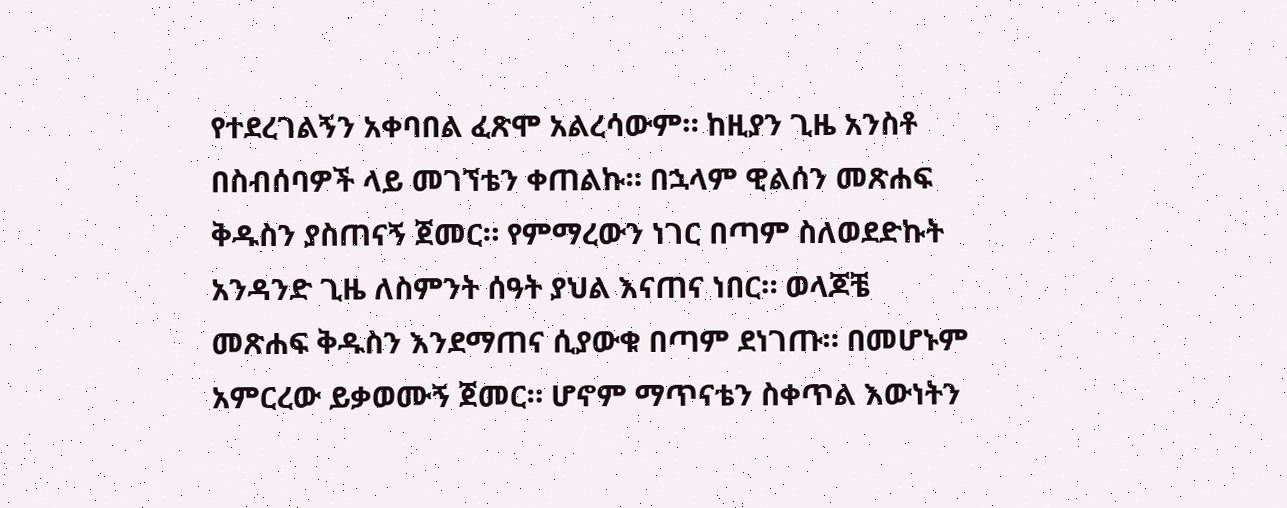የተደረገልኝን አቀባበል ፈጽሞ አልረሳውም። ከዚያን ጊዜ አንስቶ በስብሰባዎች ላይ መገኘቴን ቀጠልኩ። በኋላም ዊልሰን መጽሐፍ ቅዱስን ያስጠናኝ ጀመር። የምማረውን ነገር በጣም ስለወደድኩት አንዳንድ ጊዜ ለስምንት ሰዓት ያህል እናጠና ነበር። ወላጆቼ መጽሐፍ ቅዱስን እንደማጠና ሲያውቁ በጣም ደነገጡ። በመሆኑም አምርረው ይቃወሙኝ ጀመር። ሆኖም ማጥናቴን ስቀጥል እውነትን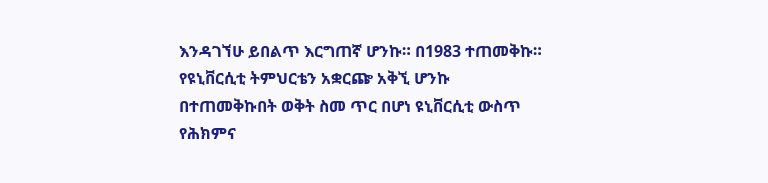እንዳገኘሁ ይበልጥ እርግጠኛ ሆንኩ። በ1983 ተጠመቅኩ።
የዩኒቨርሲቲ ትምህርቴን አቋርጬ አቅኚ ሆንኩ
በተጠመቅኩበት ወቅት ስመ ጥር በሆነ ዩኒቨርሲቲ ውስጥ የሕክምና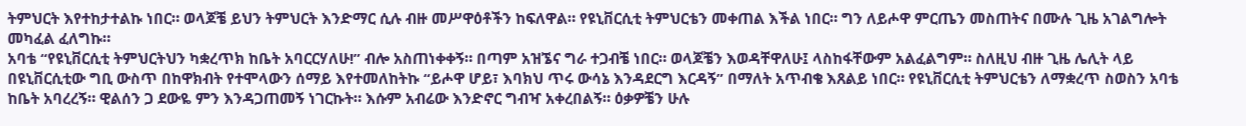ትምህርት እየተከታተልኩ ነበር። ወላጆቼ ይህን ትምህርት እንድማር ሲሉ ብዙ መሥዋዕቶችን ከፍለዋል። የዩኒቨርሲቲ ትምህርቴን መቀጠል እችል ነበር። ግን ለይሖዋ ምርጤን መስጠትና በሙሉ ጊዜ አገልግሎት መካፈል ፈለግኩ።
አባቴ “የዩኒቨርሲቲ ትምህርትህን ካቋረጥክ ከቤት አባርርሃለሁ!” ብሎ አስጠነቀቀኝ። በጣም አዝኜና ግራ ተጋብቼ ነበር። ወላጆቼን እወዳቸዋለሁ፤ ላስከፋቸውም አልፈልግም። ስለዚህ ብዙ ጊዜ ሌሊት ላይ በዩኒቨርሲቲው ግቢ ውስጥ በከዋክብት የተሞላውን ሰማይ እየተመለከትኩ “ይሖዋ ሆይ፣ እባክህ ጥሩ ውሳኔ እንዳደርግ እርዳኝ” በማለት አጥብቄ እጸልይ ነበር። የዩኒቨርሲቲ ትምህርቴን ለማቋረጥ ስወስን አባቴ ከቤት አባረረኝ። ዊልሰን ጋ ደውዬ ምን እንዳጋጠመኝ ነገርኩት። እሱም አብሬው እንድኖር ግብዣ አቀረበልኝ። ዕቃዎቼን ሁሉ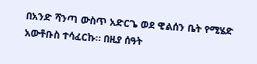በአንድ ሻንጣ ውስጥ አድርጌ ወደ ዊልሰን ቤት የሚሄድ አውቶቡስ ተሳፈርኩ። በዚያ ሰዓት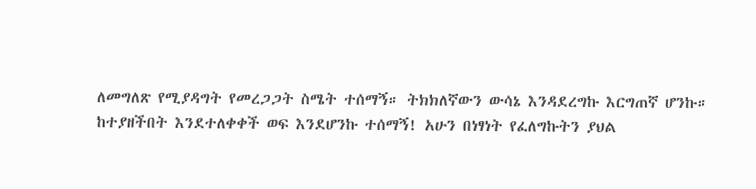ለመግለጽ የሚያዳግት የመረጋጋት ስሜት ተሰማኝ። ትክክለኛውን ውሳኔ እንዳደረግኩ እርግጠኛ ሆንኩ።
ከተያዘችበት እንደተለቀቀች ወፍ እንደሆንኩ ተሰማኝ! አሁን በነፃነት የፈለግኩትን ያህል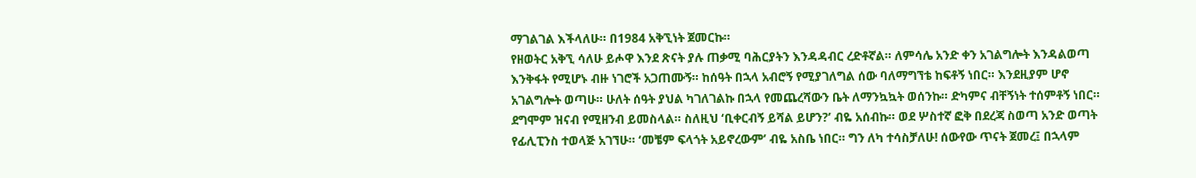ማገልገል እችላለሁ። በ1984 አቅኚነት ጀመርኩ።
የዘወትር አቅኚ ሳለሁ ይሖዋ እንደ ጽናት ያሉ ጠቃሚ ባሕርያትን እንዳዳብር ረድቶኛል። ለምሳሌ አንድ ቀን አገልግሎት እንዳልወጣ እንቅፋት የሚሆኑ ብዙ ነገሮች አጋጠሙኝ። ከሰዓት በኋላ አብሮኝ የሚያገለግል ሰው ባለማግኘቴ ከፍቶኝ ነበር። እንደዚያም ሆኖ አገልግሎት ወጣሁ። ሁለት ሰዓት ያህል ካገለገልኩ በኋላ የመጨረሻውን ቤት ለማንኳኳት ወሰንኩ። ድካምና ብቸኝነት ተሰምቶኝ ነበር። ደግሞም ዝናብ የሚዘንብ ይመስላል። ስለዚህ ‘ቢቀርብኝ ይሻል ይሆን?’ ብዬ አሰብኩ። ወደ ሦስተኛ ፎቅ በደረጃ ስወጣ አንድ ወጣት የፊሊፒንስ ተወላጅ አገኘሁ። ‘መቼም ፍላጎት አይኖረውም’ ብዬ አስቤ ነበር። ግን ለካ ተሳስቻለሁ! ሰውየው ጥናት ጀመረ፤ በኋላም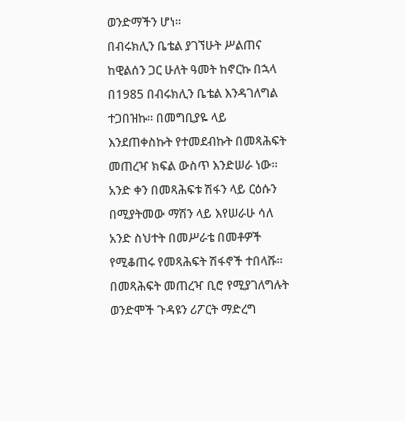ወንድማችን ሆነ።
በብሩክሊን ቤቴል ያገኘሁት ሥልጠና
ከዊልሰን ጋር ሁለት ዓመት ከኖርኩ በኋላ በ1985 በብሩክሊን ቤቴል እንዳገለግል ተጋበዝኩ። በመግቢያዬ ላይ እንደጠቀስኩት የተመደብኩት በመጻሕፍት መጠረዣ ክፍል ውስጥ እንድሠራ ነው። አንድ ቀን በመጻሕፍቱ ሽፋን ላይ ርዕሱን በሚያትመው ማሽን ላይ እየሠራሁ ሳለ አንድ ስህተት በመሥራቴ በመቶዎች የሚቆጠሩ የመጻሕፍት ሽፋኖች ተበላሹ። በመጻሕፍት መጠረዣ ቢሮ የሚያገለግሉት ወንድሞች ጉዳዩን ሪፖርት ማድረግ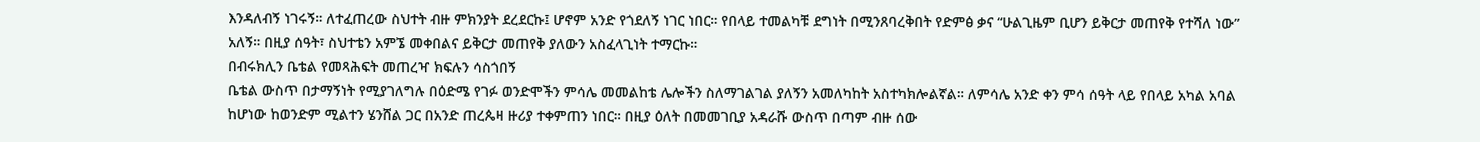እንዳለብኝ ነገሩኝ። ለተፈጠረው ስህተት ብዙ ምክንያት ደረደርኩ፤ ሆኖም አንድ የጎደለኝ ነገር ነበር። የበላይ ተመልካቹ ደግነት በሚንጸባረቅበት የድምፅ ቃና “ሁልጊዜም ቢሆን ይቅርታ መጠየቅ የተሻለ ነው” አለኝ። በዚያ ሰዓት፣ ስህተቴን አምኜ መቀበልና ይቅርታ መጠየቅ ያለውን አስፈላጊነት ተማርኩ።
በብሩክሊን ቤቴል የመጻሕፍት መጠረዣ ክፍሉን ሳስጎበኝ
ቤቴል ውስጥ በታማኝነት የሚያገለግሉ በዕድሜ የገፉ ወንድሞችን ምሳሌ መመልከቴ ሌሎችን ስለማገልገል ያለኝን አመለካከት አስተካክሎልኛል። ለምሳሌ አንድ ቀን ምሳ ሰዓት ላይ የበላይ አካል አባል ከሆነው ከወንድም ሚልተን ሄንሸል ጋር በአንድ ጠረጴዛ ዙሪያ ተቀምጠን ነበር። በዚያ ዕለት በመመገቢያ አዳራሹ ውስጥ በጣም ብዙ ሰው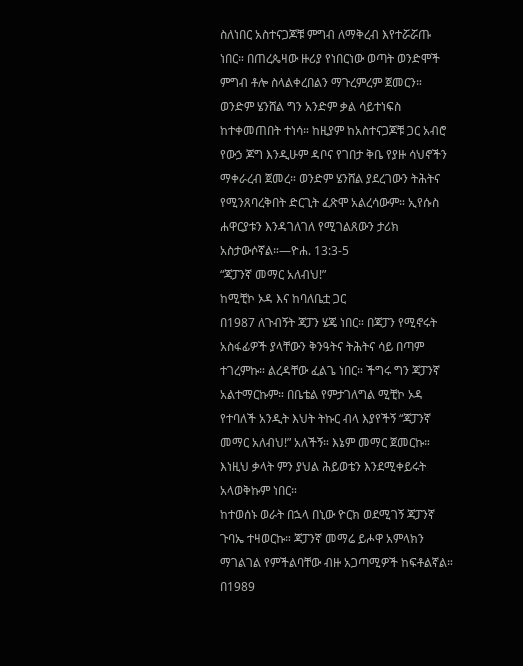ስለነበር አስተናጋጆቹ ምግብ ለማቅረብ እየተሯሯጡ ነበር። በጠረጴዛው ዙሪያ የነበርነው ወጣት ወንድሞች ምግብ ቶሎ ስላልቀረበልን ማጉረምረም ጀመርን። ወንድም ሄንሸል ግን አንድም ቃል ሳይተነፍስ ከተቀመጠበት ተነሳ። ከዚያም ከአስተናጋጆቹ ጋር አብሮ የውኃ ጆግ እንዲሁም ዳቦና የገበታ ቅቤ የያዙ ሳህኖችን ማቀራረብ ጀመረ። ወንድም ሄንሸል ያደረገውን ትሕትና የሚንጸባረቅበት ድርጊት ፈጽሞ አልረሳውም። ኢየሱስ ሐዋርያቱን እንዳገለገለ የሚገልጸውን ታሪክ አስታውሶኛል።—ዮሐ. 13:3-5
“ጃፓንኛ መማር አለብህ!”
ከሚቺኮ ኦዳ እና ከባለቤቷ ጋር
በ1987 ለጉብኝት ጃፓን ሄጄ ነበር። በጃፓን የሚኖሩት አስፋፊዎች ያላቸውን ቅንዓትና ትሕትና ሳይ በጣም ተገረምኩ። ልረዳቸው ፈልጌ ነበር። ችግሩ ግን ጃፓንኛ አልተማርኩም። በቤቴል የምታገለግል ሚቺኮ ኦዳ የተባለች አንዲት እህት ትኩር ብላ እያየችኝ “ጃፓንኛ መማር አለብህ!” አለችኝ። እኔም መማር ጀመርኩ። እነዚህ ቃላት ምን ያህል ሕይወቴን እንደሚቀይሩት አላወቅኩም ነበር።
ከተወሰኑ ወራት በኋላ በኒው ዮርክ ወደሚገኝ ጃፓንኛ ጉባኤ ተዛወርኩ። ጃፓንኛ መማሬ ይሖዋ አምላክን ማገልገል የምችልባቸው ብዙ አጋጣሚዎች ከፍቶልኛል። በ1989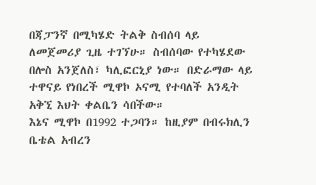በጃፓንኛ በሚካሄድ ትልቅ ስብሰባ ላይ ለመጀመሪያ ጊዜ ተገኘሁ። ስብሰባው የተካሄደው በሎስ አንጀለስ፣ ካሊፎርኒያ ነው። በድራማው ላይ ተዋናይ የነበረች ሚዋኮ ኦናሚ የተባለች አንዲት አቅኚ እህት ቀልቤን ሳበችው።
እኔና ሚዋኮ በ1992 ተጋባን። ከዚያም በብሩክሊን ቤቴል አብረን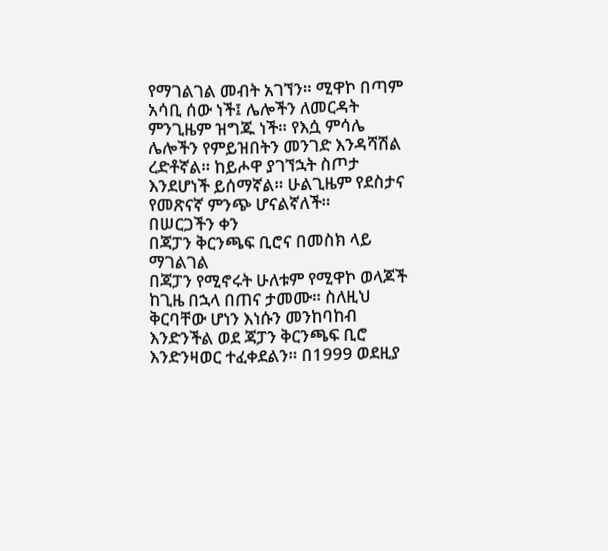የማገልገል መብት አገኘን። ሚዋኮ በጣም አሳቢ ሰው ነች፤ ሌሎችን ለመርዳት ምንጊዜም ዝግጁ ነች። የእሷ ምሳሌ ሌሎችን የምይዝበትን መንገድ እንዳሻሽል ረድቶኛል። ከይሖዋ ያገኘኋት ስጦታ እንደሆነች ይሰማኛል። ሁልጊዜም የደስታና የመጽናኛ ምንጭ ሆናልኛለች።
በሠርጋችን ቀን
በጃፓን ቅርንጫፍ ቢሮና በመስክ ላይ ማገልገል
በጃፓን የሚኖሩት ሁለቱም የሚዋኮ ወላጆች ከጊዜ በኋላ በጠና ታመሙ። ስለዚህ ቅርባቸው ሆነን እነሱን መንከባከብ እንድንችል ወደ ጃፓን ቅርንጫፍ ቢሮ እንድንዛወር ተፈቀደልን። በ1999 ወደዚያ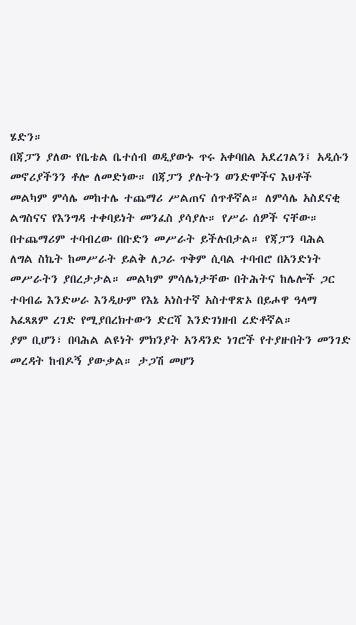ሄድን።
በጃፓን ያለው የቤቴል ቤተሰብ ወዲያውኑ ጥሩ አቀባበል አደረገልን፤ አዲሱን መኖሪያችንን ቶሎ ለመድነው። በጃፓን ያሉትን ወንድሞችና እህቶች መልካም ምሳሌ መከተሌ ተጨማሪ ሥልጠና ሰጥቶኛል። ለምሳሌ አስደናቂ ልግስናና የእንግዳ ተቀባይነት መንፈስ ያሳያሉ። የሥራ ሰዎች ናቸው። በተጨማሪም ተባብረው በቡድን መሥራት ይችሉበታል። የጃፓን ባሕል ለግል ስኬት ከመሥራት ይልቅ ለጋራ ጥቅም ሲባል ተባብሮ በአንድነት መሥራትን ያበረታታል። መልካም ምሳሌነታቸው በትሕትና ከሌሎች ጋር ተባብሬ እንድሠራ እንዲሁም የእኔ አነስተኛ አስተዋጽኦ በይሖዋ ዓላማ አፈጻጸም ረገድ የሚያበረክተውን ድርሻ እንድገነዘብ ረድቶኛል።
ያም ቢሆን፣ በባሕል ልዩነት ምክንያት አንዳንድ ነገሮች የተያዙበትን መንገድ መረዳት ከብዶኝ ያውቃል። ታጋሽ መሆን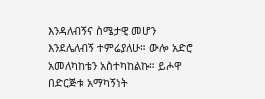እንዳለብኝና ስሜታዊ መሆን እንደሌለብኝ ተምሬያለሁ። ውሎ አድሮ አመለካከቴን አስተካከልኩ። ይሖዋ በድርጅቱ አማካኝነት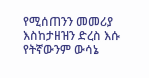የሚሰጠንን መመሪያ እስከታዘዝን ድረስ እሱ የትኛውንም ውሳኔ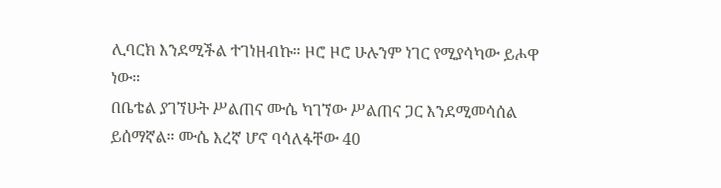ሊባርክ እንደሚችል ተገነዘብኩ። ዞሮ ዞሮ ሁሉንም ነገር የሚያሳካው ይሖዋ ነው።
በቤቴል ያገኘሁት ሥልጠና ሙሴ ካገኘው ሥልጠና ጋር እንደሚመሳሰል ይሰማኛል። ሙሴ እረኛ ሆኖ ባሳለፋቸው 40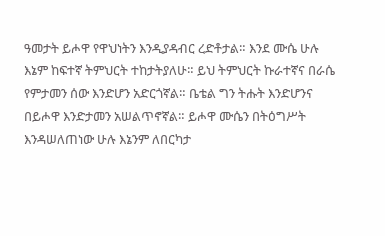ዓመታት ይሖዋ የዋህነትን እንዲያዳብር ረድቶታል። እንደ ሙሴ ሁሉ እኔም ከፍተኛ ትምህርት ተከታትያለሁ። ይህ ትምህርት ኩራተኛና በራሴ የምታመን ሰው እንድሆን አድርጎኛል። ቤቴል ግን ትሑት እንድሆንና በይሖዋ እንድታመን አሠልጥኖኛል። ይሖዋ ሙሴን በትዕግሥት እንዳሠለጠነው ሁሉ እኔንም ለበርካታ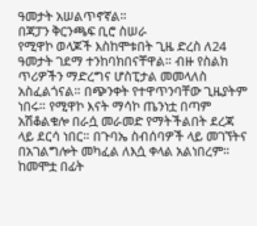ዓመታት አሠልጥኖኛል።
በጃፓን ቅርንጫፍ ቢሮ ስሠራ
የሚዋኮ ወላጆች እስከሞቱበት ጊዜ ድረስ ለ24 ዓመታት ገደማ ተንከባክበናቸዋል። ብዙ የስልክ ጥሪዎችን ማድረግና ሆስፒታል መመላለስ አስፈልጎናል። በጭንቀት የተዋጥንባቸው ጊዜያትም ነበሩ። የሚዋኮ እናት ማሳኮ ጤንነቷ በጣም አሽቆልቁሎ በራሷ መራመድ የማትችልበት ደረጃ ላይ ደርሳ ነበር። በጉባኤ ስብሰባዎች ላይ መገኘትና በአገልግሎት መካፈል ለእሷ ቀላል አልነበረም። ከመሞቷ በፊት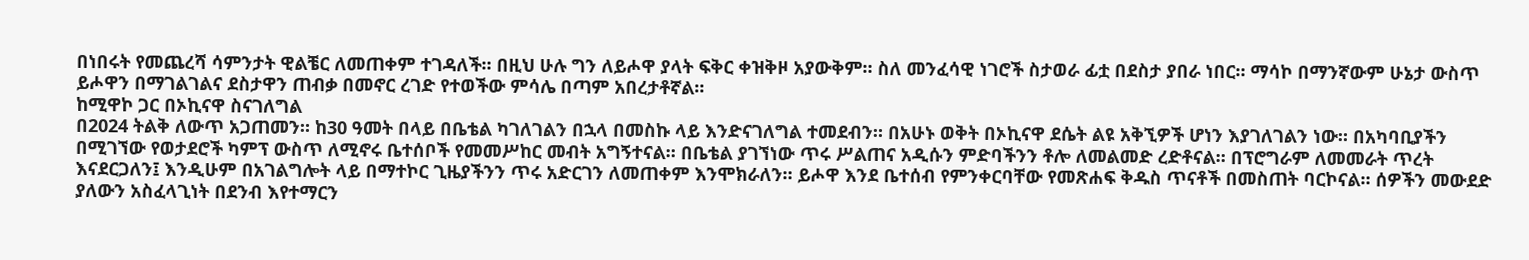በነበሩት የመጨረሻ ሳምንታት ዊልቼር ለመጠቀም ተገዳለች። በዚህ ሁሉ ግን ለይሖዋ ያላት ፍቅር ቀዝቅዞ አያውቅም። ስለ መንፈሳዊ ነገሮች ስታወራ ፊቷ በደስታ ያበራ ነበር። ማሳኮ በማንኛውም ሁኔታ ውስጥ ይሖዋን በማገልገልና ደስታዋን ጠብቃ በመኖር ረገድ የተወችው ምሳሌ በጣም አበረታቶኛል።
ከሚዋኮ ጋር በኦኪናዋ ስናገለግል
በ2024 ትልቅ ለውጥ አጋጠመን። ከ30 ዓመት በላይ በቤቴል ካገለገልን በኋላ በመስኩ ላይ እንድናገለግል ተመደብን። በአሁኑ ወቅት በኦኪናዋ ደሴት ልዩ አቅኚዎች ሆነን እያገለገልን ነው። በአካባቢያችን በሚገኘው የወታደሮች ካምፕ ውስጥ ለሚኖሩ ቤተሰቦች የመመሥከር መብት አግኝተናል። በቤቴል ያገኘነው ጥሩ ሥልጠና አዲሱን ምድባችንን ቶሎ ለመልመድ ረድቶናል። በፕሮግራም ለመመራት ጥረት እናደርጋለን፤ እንዲሁም በአገልግሎት ላይ በማተኮር ጊዜያችንን ጥሩ አድርገን ለመጠቀም እንሞክራለን። ይሖዋ እንደ ቤተሰብ የምንቀርባቸው የመጽሐፍ ቅዱስ ጥናቶች በመስጠት ባርኮናል። ሰዎችን መውደድ ያለውን አስፈላጊነት በደንብ እየተማርን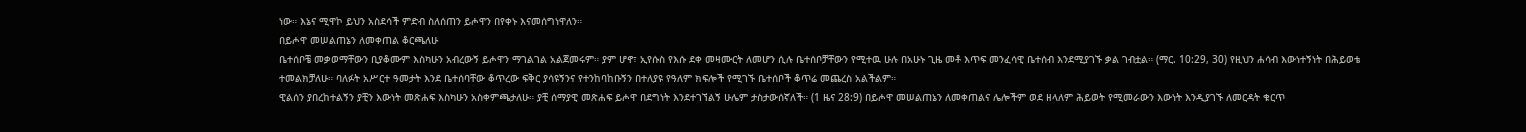ነው። እኔና ሚዋኮ ይህን አስደሳች ምድብ ስለሰጠን ይሖዋን በየቀኑ እናመሰግነዋለን።
በይሖዋ መሠልጠኔን ለመቀጠል ቆርጫለሁ
ቤተሰቦቼ መቃወማቸውን ቢያቆሙም እስካሁን አብረውኝ ይሖዋን ማገልገል አልጀመሩም። ያም ሆኖ፣ ኢየሱስ የእሱ ደቀ መዛሙርት ለመሆን ሲሉ ቤተሰቦቻቸውን የሚተዉ ሁሉ በአሁኑ ጊዜ መቶ እጥፍ መንፈሳዊ ቤተሰብ እንደሚያገኙ ቃል ገብቷል። (ማር. 10:29, 30) የዚህን ሐሳብ እውነተኝነት በሕይወቴ ተመልክቻለሁ። ባለፉት አሥርተ ዓመታት እንደ ቤተሰባቸው ቆጥረው ፍቅር ያሳዩኝንና የተንከባከቡኝን በተለያዩ የዓለም ክፍሎች የሚገኙ ቤተሰቦች ቆጥሬ መጨረስ አልችልም።
ዊልሰን ያበረከተልኝን ያቺን እውነት መጽሐፍ እስካሁን አስቀምጫታለሁ። ያቺ ሰማያዊ መጽሐፍ ይሖዋ በደግነት እንደተገኘልኝ ሁሌም ታስታውሰኛለች። (1 ዜና 28:9) በይሖዋ መሠልጠኔን ለመቀጠልና ሌሎችም ወደ ዘላለም ሕይወት የሚመራውን እውነት እንዲያገኙ ለመርዳት ቁርጥ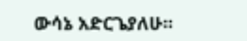ውሳኔ አድርጌያለሁ።